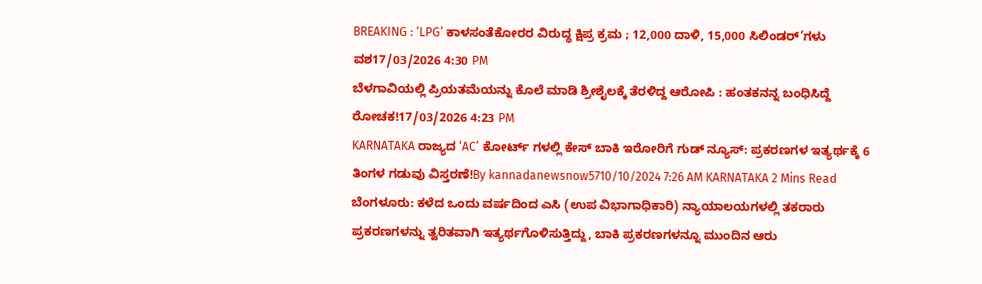BREAKING : ‘LPG’ ಕಾಳಸಂತೆಕೋರರ ವಿರುದ್ಧ ಕ್ಷಿಪ್ರ ಕ್ರಮ ; 12,000 ದಾಳಿ, 15,000 ಸಿಲಿಂಡರ್’ಗಳು ವಶ17/03/2026 4:30 PM
ಬೆಳಗಾವಿಯಲ್ಲಿ ಪ್ರಿಯತಮೆಯನ್ನು ಕೊಲೆ ಮಾಡಿ ಶ್ರೀಶೈಲಕ್ಕೆ ತೆರಳಿದ್ದ ಆರೋಪಿ : ಹಂತಕನನ್ನ ಬಂಧಿಸಿದ್ದೆ ರೋಚಕ!17/03/2026 4:23 PM
KARNATAKA ರಾಜ್ಯದ ‘AC’ ಕೋರ್ಟ್ ಗಳಲ್ಲಿ ಕೇಸ್ ಬಾಕಿ ಇರೋರಿಗೆ ಗುಡ್ ನ್ಯೂಸ್: ಪ್ರಕರಣಗಳ ಇತ್ಯರ್ಥಕ್ಕೆ 6 ತಿಂಗಳ ಗಡುವು ವಿಸ್ತರಣೆ!By kannadanewsnow5710/10/2024 7:26 AM KARNATAKA 2 Mins Read ಬೆಂಗಳೂರು: ಕಳೆದ ಒಂದು ವರ್ಷದಿಂದ ಎಸಿ (ಉಪ ವಿಭಾಗಾಧಿಕಾರಿ) ನ್ಯಾಯಾಲಯಗಳಲ್ಲಿ ತಕರಾರು ಪ್ರಕರಣಗಳನ್ನು ತ್ವರಿತವಾಗಿ ಇತ್ಯರ್ಥಗೊಳಿಸುತ್ತಿದ್ದು, ಬಾಕಿ ಪ್ರಕರಣಗಳನ್ನೂ ಮುಂದಿನ ಆರು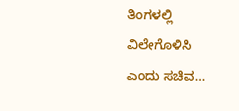ತಿಂಗಳಲ್ಲಿ ವಿಲೇಗೊಳಿಸಿ ಎಂದು ಸಚಿವ…